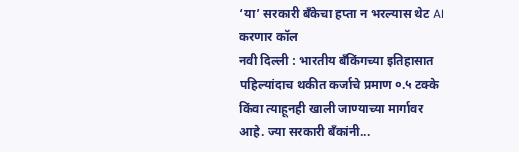‘या’ सरकारी बँकेचा हप्ता न भरल्यास थेट AI करणार कॉल
नवी दिल्ली : भारतीय बँकिंगच्या इतिहासात पहिल्यांदाच थकीत कर्जाचे प्रमाण ०.५ टक्के किंवा त्याहूनही खाली जाण्याच्या मार्गावर आहे. ज्या सरकारी बँकांनी...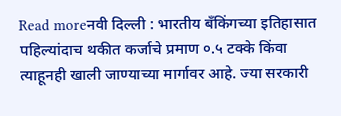Read moreनवी दिल्ली : भारतीय बँकिंगच्या इतिहासात पहिल्यांदाच थकीत कर्जाचे प्रमाण ०.५ टक्के किंवा त्याहूनही खाली जाण्याच्या मार्गावर आहे. ज्या सरकारी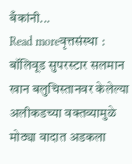बँकांनी...
Read moreवृत्तसंस्था : बॉलिवूड सुपरस्टार सलमान खान बलुचिस्तानवर केलेल्या अलीकडच्या वक्तव्यामुळे मोठ्या वादात अडकला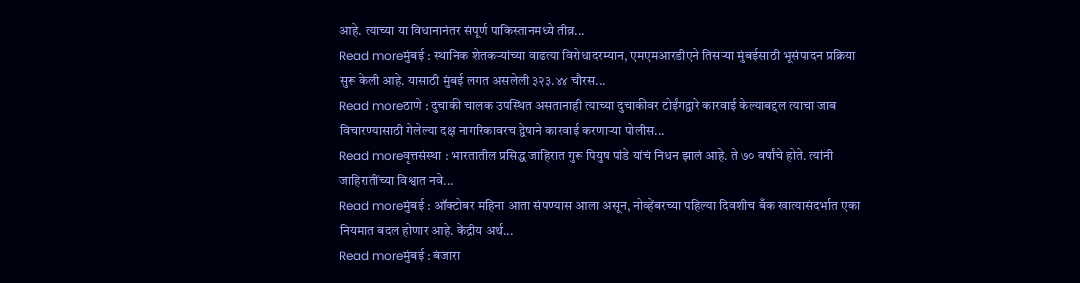आहे. त्याच्या या विधानानंतर संपूर्ण पाकिस्तानमध्ये तीव्र...
Read moreमुंबई : स्थानिक शेतकऱ्यांच्या वाढत्या विरोधादरम्यान, एमएमआरडीएने तिसऱ्या मुंबईसाठी भूसंपादन प्रक्रिया सुरू केली आहे. यासाठी मुंबई लगत असलेली ३२३.४४ चौरस...
Read moreठाणे : दुचाकी चालक उपस्थित असतानाही त्याच्या दुचाकीवर टोईंगद्वारे कारवाई केल्याबद्दल त्याचा जाब विचारण्यासाठी गेलेल्या दक्ष नागरिकावरच द्वेषाने कारवाई करणाऱ्या पोलीस...
Read moreवृत्तसंस्था : भारतातील प्रसिद्ध जाहिरात गुरू पियुष पांडे यांचं निधन झालं आहे. ते ७० वर्षांचे होते. त्यांनी जाहिरातींच्या विश्वात नवे...
Read moreमुंबई : ऑक्टोबर महिना आता संपण्यास आला असून, नोव्हेंबरच्या पहिल्या दिवशीच बँक खात्यासंदर्भात एका नियमात बदल होणार आहे. केंद्रीय अर्थ...
Read moreमुंबई : बंजारा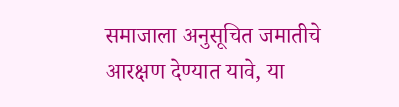समाजाला अनुसूचित जमातीचे आरक्षण देण्यात यावे, या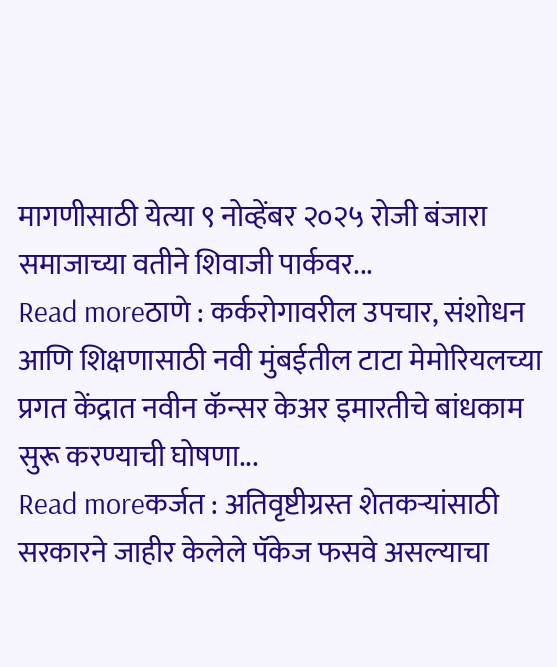मागणीसाठी येत्या ९ नोव्हेंबर २०२५ रोजी बंजारा समाजाच्या वतीने शिवाजी पार्कवर...
Read moreठाणे : कर्करोगावरील उपचार, संशोधन आणि शिक्षणासाठी नवी मुंबईतील टाटा मेमोरियलच्या प्रगत केंद्रात नवीन कॅन्सर केअर इमारतीचे बांधकाम सुरू करण्याची घोषणा...
Read moreकर्जत : अतिवृष्टीग्रस्त शेतकऱ्यांसाठी सरकारने जाहीर केलेले पॅकेज फसवे असल्याचा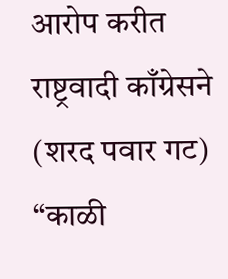आरोप करीत राष्ट्रवादी काँग्रेसने (शरद पवार गट) “काळी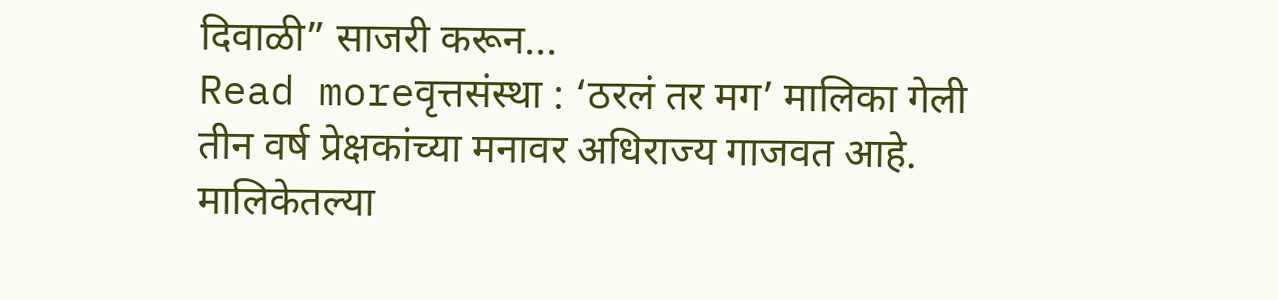दिवाळी” साजरी करून...
Read moreवृत्तसंस्था : ‘ठरलं तर मग’ मालिका गेली तीन वर्ष प्रेक्षकांच्या मनावर अधिराज्य गाजवत आहे. मालिकेतल्या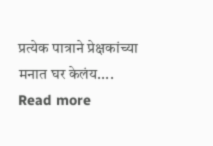प्रत्येक पात्राने प्रेक्षकांच्या मनात घर केलंय....
Read more